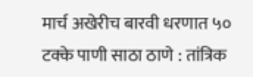मार्च अखेरीच बारवी धरणात ५० टक्के पाणी साठा ठाणे : तांत्रिक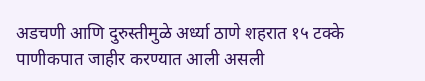अडचणी आणि दुरुस्तीमुळे अर्ध्या ठाणे शहरात १५ टक्के पाणीकपात जाहीर करण्यात आली असली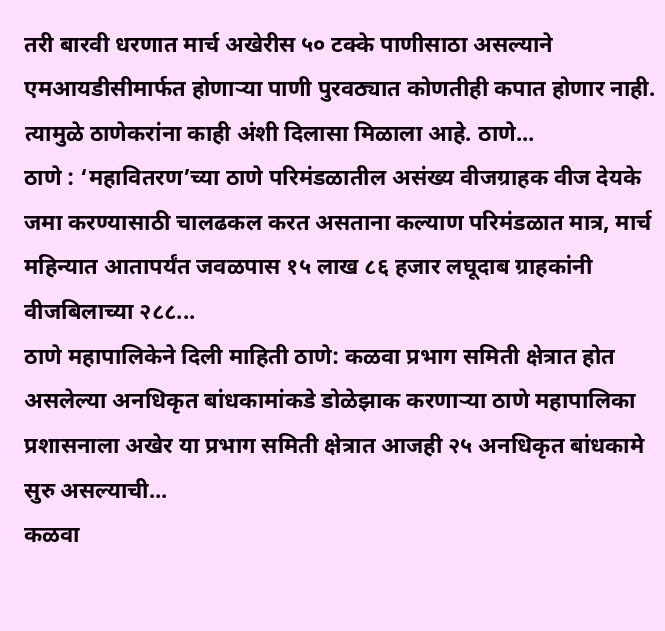तरी बारवी धरणात मार्च अखेरीस ५० टक्के पाणीसाठा असल्याने एमआयडीसीमार्फत होणाऱ्या पाणी पुरवठ्यात कोणतीही कपात होणार नाही. त्यामुळे ठाणेकरांना काही अंशी दिलासा मिळाला आहे. ठाणे...
ठाणे : ‘महावितरण’च्या ठाणे परिमंडळातील असंख्य वीजग्राहक वीज देयके जमा करण्यासाठी चालढकल करत असताना कल्याण परिमंडळात मात्र, मार्च महिन्यात आतापर्यंत जवळपास १५ लाख ८६ हजार लघूदाब ग्राहकांनी वीजबिलाच्या २८८...
ठाणे महापालिकेने दिली माहिती ठाणे: कळवा प्रभाग समिती क्षेत्रात होत असलेल्या अनधिकृत बांधकामांकडे डोळेझाक करणाऱ्या ठाणे महापालिका प्रशासनाला अखेर या प्रभाग समिती क्षेत्रात आजही २५ अनधिकृत बांधकामे सुरु असल्याची...
कळवा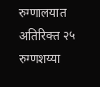रुग्णालयात अतिरिक्त २५ रुग्णशय्या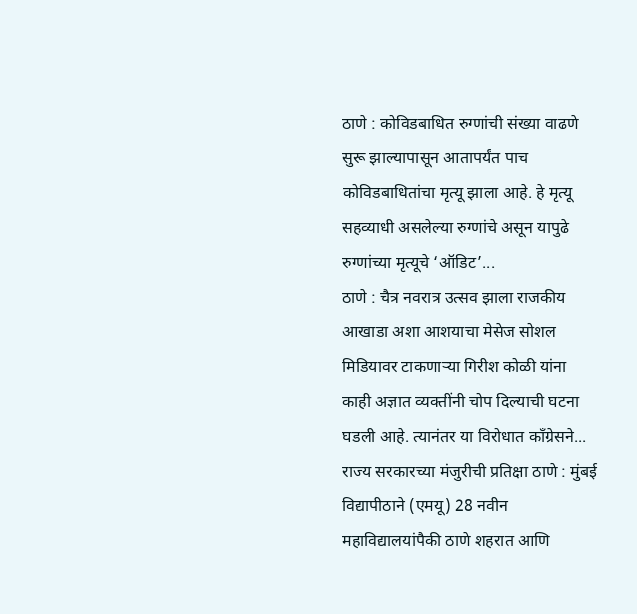ठाणे : कोविडबाधित रुग्णांची संख्या वाढणे सुरू झाल्यापासून आतापर्यंत पाच कोविडबाधितांचा मृत्यू झाला आहे. हे मृत्यू सहव्याधी असलेल्या रुग्णांचे असून यापुढे रुग्णांच्या मृत्यूचे ‘ऑडिट’...
ठाणे : चैत्र नवरात्र उत्सव झाला राजकीय आखाडा अशा आशयाचा मेसेज सोशल मिडियावर टाकणाऱ्या गिरीश कोळी यांना काही अज्ञात व्यक्तींनी चोप दिल्याची घटना घडली आहे. त्यानंतर या विरोधात कॉंग्रेसने...
राज्य सरकारच्या मंजुरीची प्रतिक्षा ठाणे : मुंबई विद्यापीठाने (एमयू) 28 नवीन महाविद्यालयांपैकी ठाणे शहरात आणि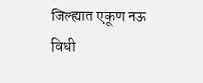जिल्ह्यात एकूण नऊ विधी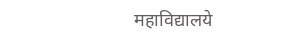महाविद्यालये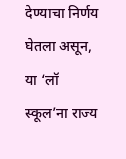देण्याचा निर्णय घेतला असून, या ‘लॉ स्कूल’ना राज्य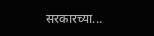सरकारच्या...